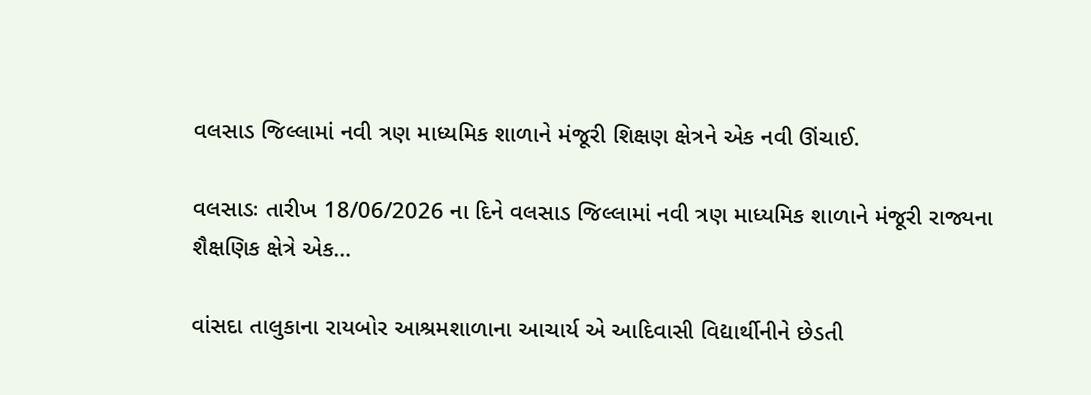વલસાડ જિલ્લામાં નવી ત્રણ માધ્યમિક શાળાને મંજૂરી શિક્ષણ ક્ષેત્રને એક નવી ઊંચાઈ.

વલસાડઃ તારીખ 18/06/2026 ના દિને વલસાડ જિલ્લામાં નવી ત્રણ માધ્યમિક શાળાને મંજૂરી રાજ્યના શૈક્ષણિક ક્ષેત્રે એક…

વાંસદા તાલુકાના રાયબોર આશ્રમશાળાના આચાર્ય એ આદિવાસી વિદ્યાર્થીનીને છેડતી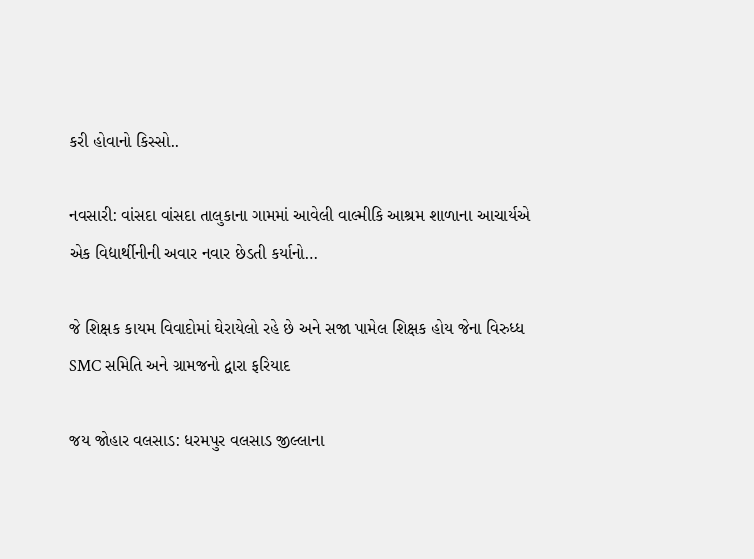કરી હોવાનો કિસ્સો..

નવસારી: વાંસદા વાંસદા તાલુકાના ગામમાં આવેલી વાલ્મીકિ આશ્રમ શાળાના આચાર્યએ એક વિદ્યાર્થીનીની અવાર નવાર છેડતી કર્યાનો…

જે શિક્ષક કાયમ વિવાદોમાં ઘેરાયેલો રહે છે અને સજા પામેલ શિક્ષક હોય જેના વિરુધ્ધ SMC સમિતિ અને ગ્રામજનો દ્વારા ફરિયાદ

જય જોહાર વલસાડ: ધરમપુર વલસાડ જીલ્લાના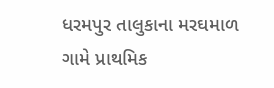ધરમપુર તાલુકાના મરઘમાળ ગામે પ્રાથમિક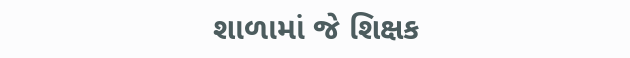શાળામાં જે શિક્ષક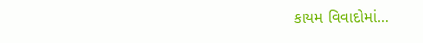કાયમ વિવાદોમાં…